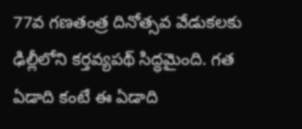77వ గణతంత్ర దినోత్సవ వేడుకలకు ఢిల్లీలోని కర్తవ్యపథ్ సిద్ధమైంది. గత ఏడాది కంటే ఈ ఏడాది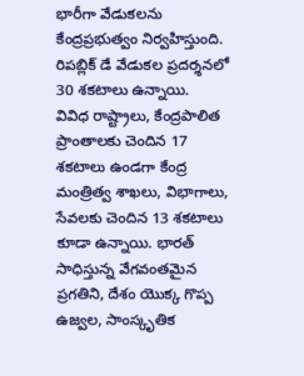భారీగా వేడుకలను కేంద్రప్రభుత్వం నిర్వహిస్తుంది. రిపబ్లిక్ డే వేడుకల ప్రదర్శనలో 30 శకటాలు ఉన్నాయి.
వివిధ రాష్ట్రాలు, కేంద్రపాలిత ప్రాంతాలకు చెందిన 17 శకటాలు ఉండగా కేంద్ర మంత్రిత్వ శాఖలు, విభాగాలు, సేవలకు చెందిన 13 శకటాలు కూడా ఉన్నాయి. భారత్ సాధిస్తున్న వేగవంతమైన ప్రగతిని, దేశం యొక్క గొప్ప ఉజ్వల, సాంస్కృతిక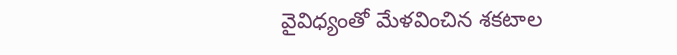వైవిధ్యంతో మేళవించిన శకటాల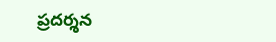ప్రదర్శన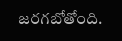జరగబోతోంది.